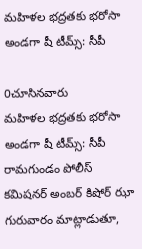మహిళల భద్రతకు భరోసా అండగా షీ టీమ్స్: సీపీ

0చూసినవారు
మహిళల భద్రతకు భరోసా అండగా షీ టీమ్స్: సీపీ
రామగుండం పోలీస్ కమిషనర్ అంబర్ కిషోర్ ఝా గురువారం మాట్లాడుతూ,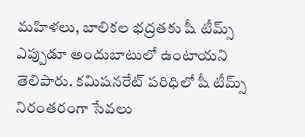మహిళలు, బాలికల భద్రతకు షీ టీమ్స్ ఎప్పుడూ అందుబాటులో ఉంటాయని తెలిపారు. కమిషనరేట్ పరిధిలో షీ టీమ్స్ నిరంతరంగా సేవలు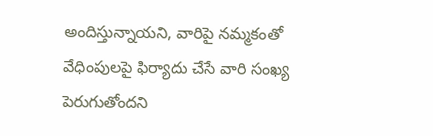అందిస్తున్నాయని, వారిపై నమ్మకంతో వేధింపులపై ఫిర్యాదు చేసే వారి సంఖ్య పెరుగుతోందని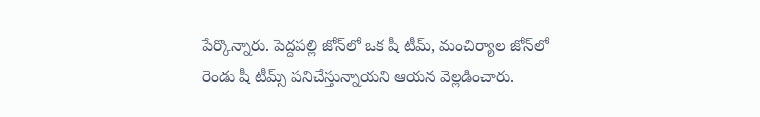పేర్కొన్నారు. పెద్దపల్లి జోన్‌లో ఒక షీ టీమ్, మంచిర్యాల జోన్‌లో రెండు షీ టీమ్స్ పనిచేస్తున్నాయని ఆయన వెల్లడించారు.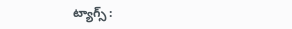ట్యాగ్స్ :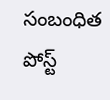సంబంధిత పోస్ట్